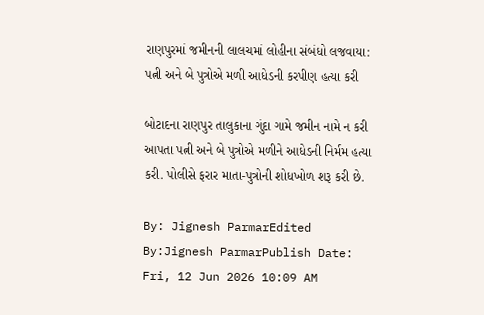રાણપુરમાં જમીનની લાલચમાં લોહીના સંબંધો લજવાયા: પત્ની અને બે પુત્રોએ મળી આધેડની કરપીણ હત્યા કરી

બોટાદના રાણપુર તાલુકાના ગુંદા ગામે જમીન નામે ન કરી આપતા પત્ની અને બે પુત્રોએ મળીને આધેડની નિર્મમ હત્યા કરી. પોલીસે ફરાર માતા-પુત્રોની શોધખોળ શરૂ કરી છે.

By: Jignesh ParmarEdited By:Jignesh ParmarPublish Date: Fri, 12 Jun 2026 10:09 AM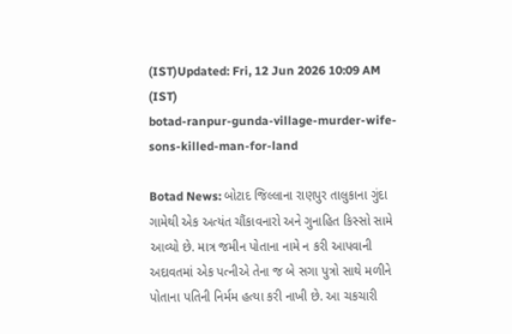(IST)Updated: Fri, 12 Jun 2026 10:09 AM (IST)
botad-ranpur-gunda-village-murder-wife-sons-killed-man-for-land

Botad News: બોટાદ જિલ્લાના રાણપુર તાલુકાના ગુંદા ગામેથી એક અત્યંત ચૌંકાવનારો અને ગુનાહિત કિસ્સો સામે આવ્યો છે. માત્ર જમીન પોતાના નામે ન કરી આપવાની અદાવતમાં એક પત્નીએ તેના જ બે સગા પુત્રો સાથે મળીને પોતાના પતિની નિર્મમ હત્યા કરી નાખી છે. આ ચકચારી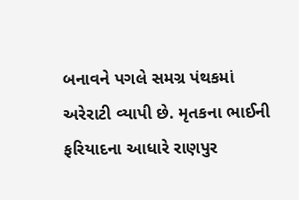બનાવને પગલે સમગ્ર પંથકમાં અરેરાટી વ્યાપી છે. મૃતકના ભાઈની ફરિયાદના આધારે રાણપુર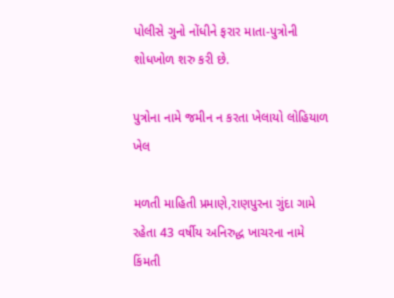પોલીસે ગુનો નોંધીને ફરાર માતા-પુત્રોની શોધખોળ શરુ કરી છે.

પુત્રોના નામે જમીન ન કરતા ખેલાયો લોહિયાળ ખેલ

મળતી માહિતી પ્રમાણે,રાણપુરના ગુંદા ગામે રહેતા 43 વર્ષીય અનિરુદ્ધ ખાચરના નામે કિંમતી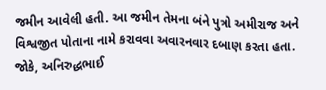જમીન આવેલી હતી. આ જમીન તેમના બંને પુત્રો અમીરાજ અને વિશ્વજીત પોતાના નામે કરાવવા અવારનવાર દબાણ કરતા હતા. જોકે, અનિરુદ્ધભાઈ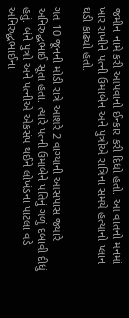જમીન નામે કરી આપવાનો ઈન્કાર કરી દિધો હતો. આ વાતનો મનમાં ખાર રાખીને પત્ની ઉમાબેન અને પુત્રોએ રાત્રિના સમયે હત્યાનો પ્લાન ઘડી કાઢ્યો હતો.

ગત 10 જૂનની મોડી રાત્રે આશરે 2 વાગ્યાની આસપાસ જ્યારે અનિરુદ્ઘભાઈ સૂતા હતા. ત્યારે પત્ની ઉમાબેને પતિનું ગળું દબાવી દીધું હતું. બંને પુત્રો અને પત્નીએ એકસંપ થઈને લોખંડના પાટલા વડે અનિરુદ્ધભાઈના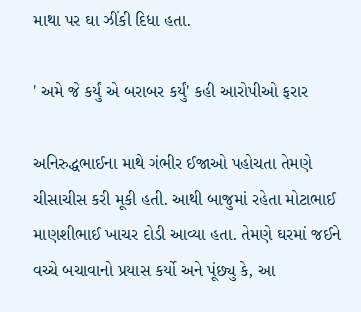માથા પર ઘા ઝીંકી દિધા હતા.

' અમે જે કર્યું એ બરાબર કર્યું' કહી આરોપીઓ ફરાર

અનિરુદ્ધભાઈના માથે ગંભીર ઈજાઓ પહોચતા તેમણે ચીસાચીસ કરી મૂકી હતી. આથી બાજુમાં રહેતા મોટાભાઈ માણશીભાઈ ખાચર દોડી આવ્યા હતા. તેમણે ઘરમાં જઈને વચ્ચે બચાવાનો પ્રયાસ કર્યો અને પૂંછ્યુ કે, આ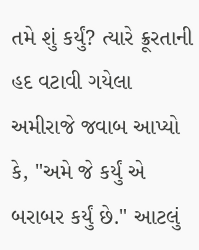તમે શું કર્યું? ત્યારે ક્રૂરતાની હદ વટાવી ગયેલા અમીરાજે જવાબ આપ્યો કે, "અમે જે કર્યું એ બરાબર કર્યું છે." આટલું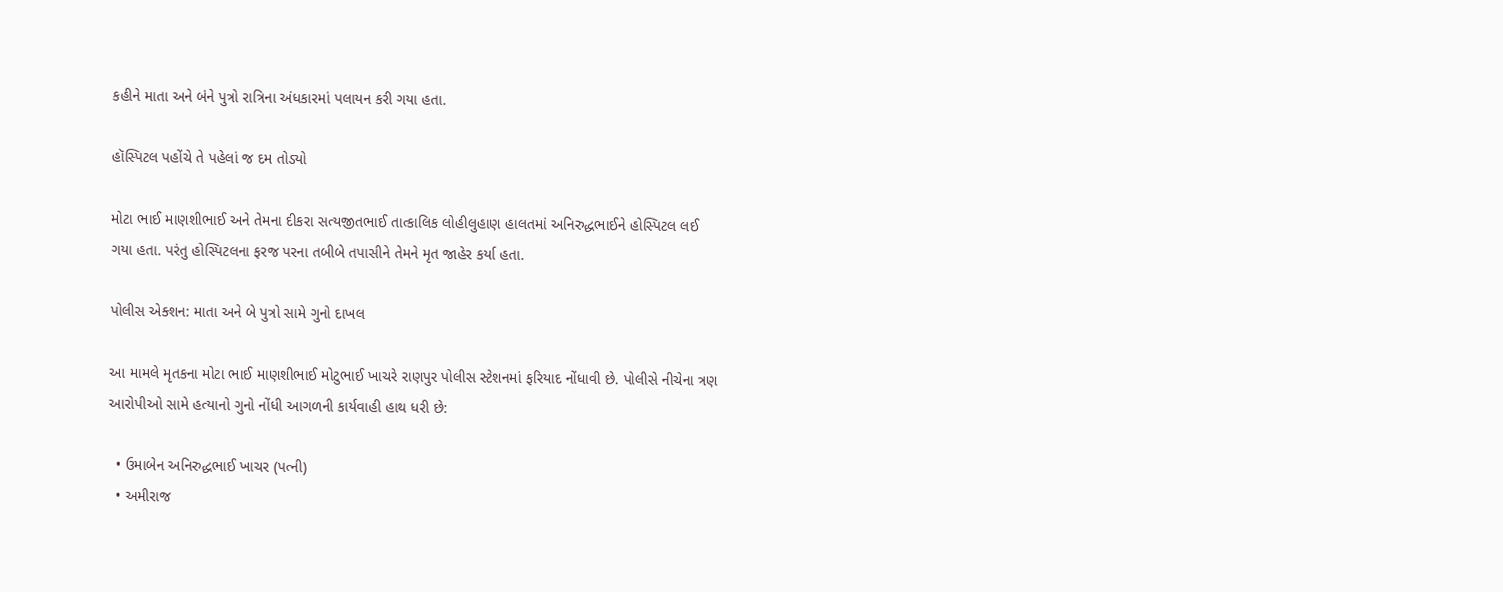કહીને માતા અને બંને પુત્રો રાત્રિના અંધકારમાં પલાયન કરી ગયા હતા.

હૉસ્પિટલ પહોંચે તે પહેલાં જ દમ તોડ્યો

મોટા ભાઈ માણશીભાઈ અને તેમના દીકરા સત્યજીતભાઈ તાત્કાલિક લોહીલુહાણ હાલતમાં અનિરુદ્ધભાઈને હોસ્પિટલ લઈ ગયા હતા. પરંતુ હોસ્પિટલના ફરજ પરના તબીબે તપાસીને તેમને મૃત જાહેર કર્યા હતા.

પોલીસ એક્શન: માતા અને બે પુત્રો સામે ગુનો દાખલ

આ મામલે મૃતકના મોટા ભાઈ માણશીભાઈ મોટુભાઈ ખાચરે રાણપુર પોલીસ સ્ટેશનમાં ફરિયાદ નોંધાવી છે. પોલીસે નીચેના ત્રણ આરોપીઓ સામે હત્યાનો ગુનો નોંધી આગળની કાર્યવાહી હાથ ધરી છે:

  • ઉમાબેન અનિરુદ્ધભાઈ ખાચર (પત્ની)
  • અમીરાજ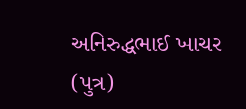અનિરુદ્ધભાઈ ખાચર (પુત્ર)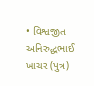• વિશ્વજીત અનિરુદ્ધભાઈ ખાચર (પુત્ર)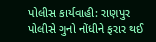પોલીસ કાર્યવાહી: રાણપુર પોલીસે ગુનો નોંધીને ફરાર થઈ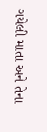ગયેલી માતા અને તેના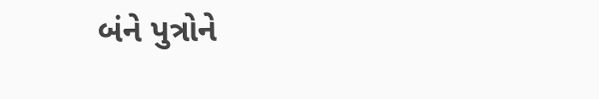બંને પુત્રોને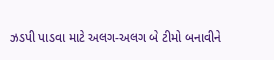ઝડપી પાડવા માટે અલગ-અલગ બે ટીમો બનાવીને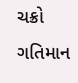ચક્રો ગતિમાન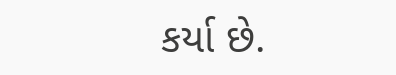કર્યા છે.